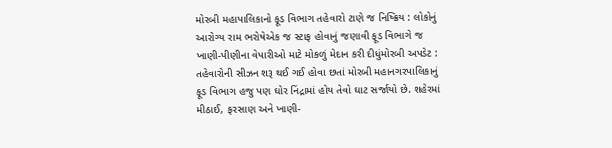મોરબી મહાપાલિકાનો ફૂડ વિભાગ તહેવારો ટાણે જ નિષ્ક્રિય : લોકોનું આરોગ્ય રામ ભરોષેએક જ સ્ટાફ હોવાનું જણાવી ફૂડ વિભાગે જ ખાણી-પીણીના વેપારીઓ માટે મોકળું મેદાન કરી દીધુંમોરબી અપડેટ : તહેવારોની સીઝન શરૂ થઈ ગઈ હોવા છતાં મોરબી મહાનગરપાલિકાનું ફૂડ વિભાગ હજુ પણ ઘોર નિંદ્રામાં હોય તેવો ઘાટ સર્જાયો છે. શહેરમાં મીઠાઈ, ફરસાણ અને ખાણી-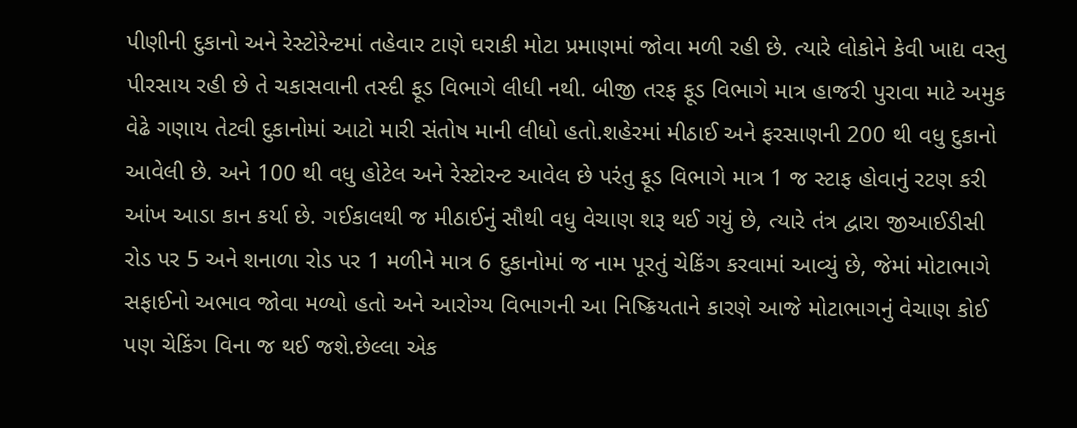પીણીની દુકાનો અને રેસ્ટોરેન્ટમાં તહેવાર ટાણે ઘરાકી મોટા પ્રમાણમાં જોવા મળી રહી છે. ત્યારે લોકોને કેવી ખાદ્ય વસ્તુ પીરસાય રહી છે તે ચકાસવાની તસ્દી ફૂડ વિભાગે લીધી નથી. બીજી તરફ ફૂડ વિભાગે માત્ર હાજરી પુરાવા માટે અમુક વેઢે ગણાય તેટવી દુકાનોમાં આટો મારી સંતોષ માની લીધો હતો.શહેરમાં મીઠાઈ અને ફરસાણની 200 થી વધુ દુકાનો આવેલી છે. અને 100 થી વધુ હોટેલ અને રેસ્ટોરન્ટ આવેલ છે પરંતુ ફૂડ વિભાગે માત્ર 1 જ સ્ટાફ હોવાનું રટણ કરી આંખ આડા કાન કર્યા છે. ગઈકાલથી જ મીઠાઈનું સૌથી વધુ વેચાણ શરૂ થઈ ગયું છે, ત્યારે તંત્ર દ્વારા જીઆઈડીસી રોડ પર 5 અને શનાળા રોડ પર 1 મળીને માત્ર 6 દુકાનોમાં જ નામ પૂરતું ચેકિંગ કરવામાં આવ્યું છે, જેમાં મોટાભાગે સફાઈનો અભાવ જોવા મળ્યો હતો અને આરોગ્ય વિભાગની આ નિષ્ક્રિયતાને કારણે આજે મોટાભાગનું વેચાણ કોઈ પણ ચેકિંગ વિના જ થઈ જશે.છેલ્લા એક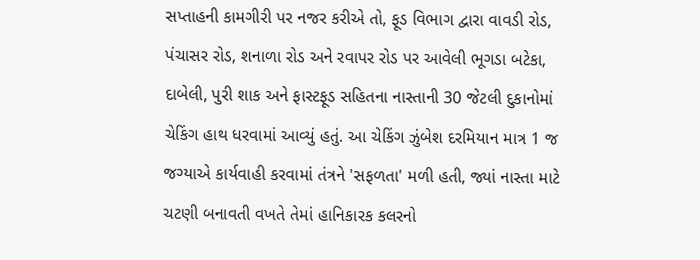સપ્તાહની કામગીરી પર નજર કરીએ તો, ફૂડ વિભાગ દ્વારા વાવડી રોડ, પંચાસર રોડ, શનાળા રોડ અને રવાપર રોડ પર આવેલી ભૂગડા બટેકા, દાબેલી, પુરી શાક અને ફાસ્ટફૂડ સહિતના નાસ્તાની 30 જેટલી દુકાનોમાં ચેકિંગ હાથ ધરવામાં આવ્યું હતું. આ ચેકિંગ ઝુંબેશ દરમિયાન માત્ર 1 જ જગ્યાએ કાર્યવાહી કરવામાં તંત્રને 'સફળતા' મળી હતી, જ્યાં નાસ્તા માટે ચટણી બનાવતી વખતે તેમાં હાનિકારક કલરનો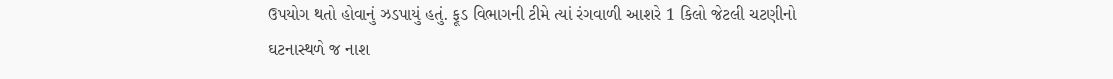ઉપયોગ થતો હોવાનું ઝડપાયું હતું. ફૂડ વિભાગની ટીમે ત્યાં રંગવાળી આશરે 1 કિલો જેટલી ચટણીનો ઘટનાસ્થળે જ નાશ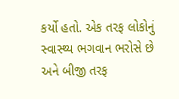કર્યો હતો. એક તરફ લોકોનું સ્વાસ્થ્ય ભગવાન ભરોસે છે અને બીજી તરફ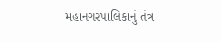મહાનગરપાલિકાનું તંત્ર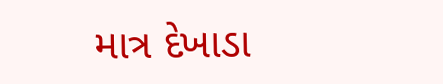માત્ર દેખાડા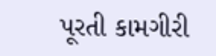પૂરતી કામગીરી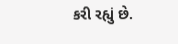કરી રહ્યું છે.